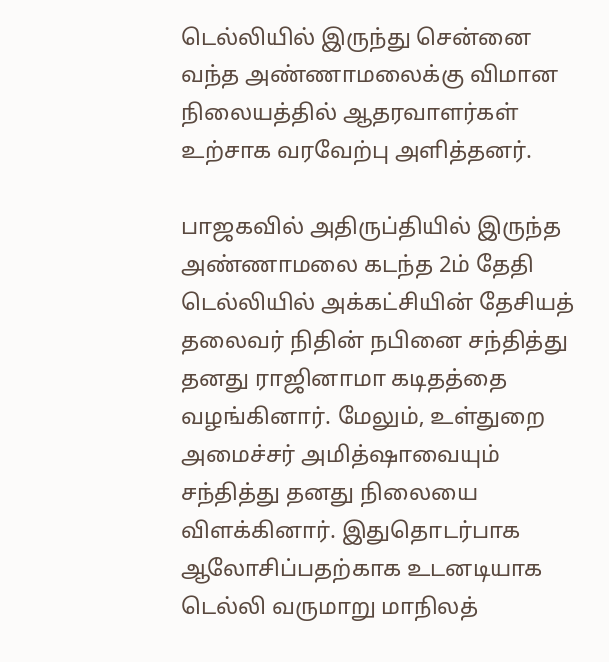டெல்லியில் இருந்து சென்னை வந்த அண்ணாமலைக்கு விமான நிலையத்தில் ஆதரவாளர்கள் உற்சாக வரவேற்பு அளித்தனர்.

பாஜகவில் அதிருப்தியில் இருந்த அண்ணாமலை கடந்த 2ம் தேதி டெல்லியில் அக்கட்சியின் தேசியத் தலைவர் நிதின் நபினை சந்தித்து தனது ராஜினாமா கடிதத்தை வழங்கினார். மேலும், உள்துறை அமைச்சர் அமித்ஷாவையும் சந்தித்து தனது நிலையை விளக்கினார். இதுதொடர்பாக ஆலோசிப்பதற்காக உடனடியாக டெல்லி வருமாறு மாநிலத்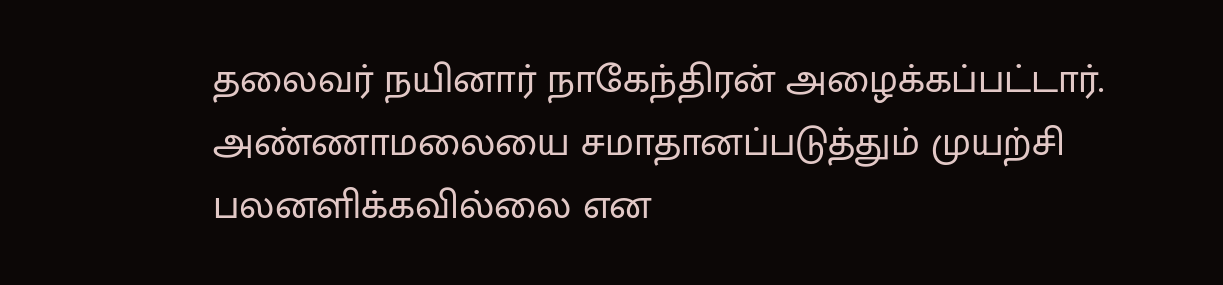தலைவர் நயினார் நாகேந்திரன் அழைக்கப்பட்டார். அண்ணாமலையை சமாதானப்படுத்தும் முயற்சி பலனளிக்கவில்லை என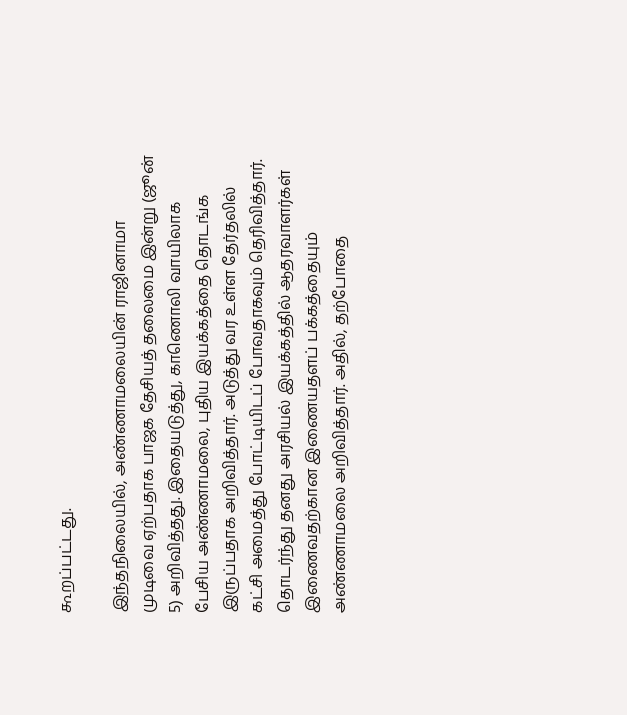கூறப்பட்டது.

இந்தநிலையில், அண்ணாமலையின் ராஜினாமா முடிவை ஏற்பதாக பாஜக தேசியத் தலைமை இன்று (ஜூன் 5) அறிவித்தது. இதையடுத்து, காணொலி வாயிலாக பேசிய அண்ணாமலை, புதிய இயக்கத்தை தொடங்க இருப்பதாக அறிவித்தார். அடுத்து வர உள்ள தேர்தலில் கட்சி அமைத்து போட்டியிடப் போவதாகவும் தெரிவித்தார். தொடர்ந்து தனது அரசியல் இயக்கத்தில் ஆதரவாளர்கள் இணைவதற்கான இணையதளப் பக்கத்தையும் அண்ணாமலை அறிவித்தார். அதில், தற்போதை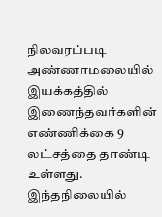நிலவரப்படி அண்ணாமலையில் இயக்கத்தில் இணைந்தவர்களின் எண்ணிக்கை 9 லட்சத்தை தாண்டி உள்ளது. இந்தநிலையில்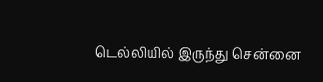டெல்லியில் இருந்து சென்னை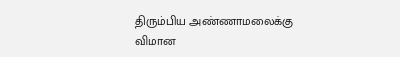திரும்பிய அண்ணாமலைக்கு விமான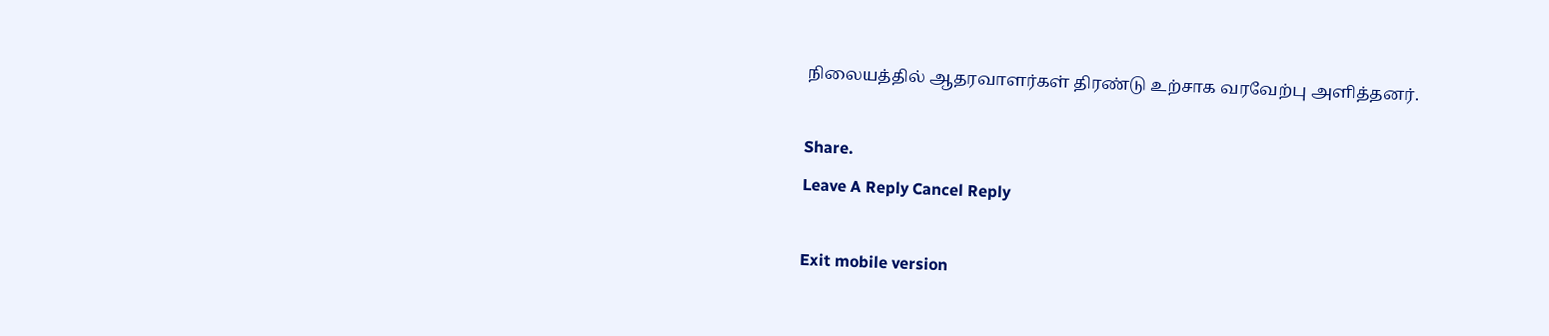நிலையத்தில் ஆதரவாளர்கள் திரண்டு உற்சாக வரவேற்பு அளித்தனர்.

Share.
Leave A Reply Cancel Reply

Exit mobile version